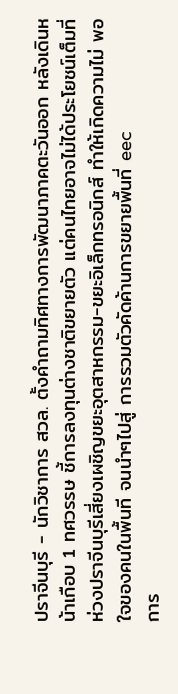ปราจีนบุรี - นักวิชาการ สวล. ตั้งคำถามทิศทางการพัฒนาภาคตะวันออก หลังเดินหน้าเกือบ 1 ทศวรรษ ชี้การลงทุนต่างชาติขยายตัว แต่คนไทยอาจไม่ได้ประโยชน์เต็มที่ ห่วงปราจีนบุรีเสี่ยงเผชิญขยะอุตสาหกรรม-ขยะอิเล็กทรอนิกส์ ทำให้เกิดความไม่ พอใจของคนในพื้นที จนนำๆไปสู่ การรวมตัวคัดค้านการขยายพื้นที่ eec
การ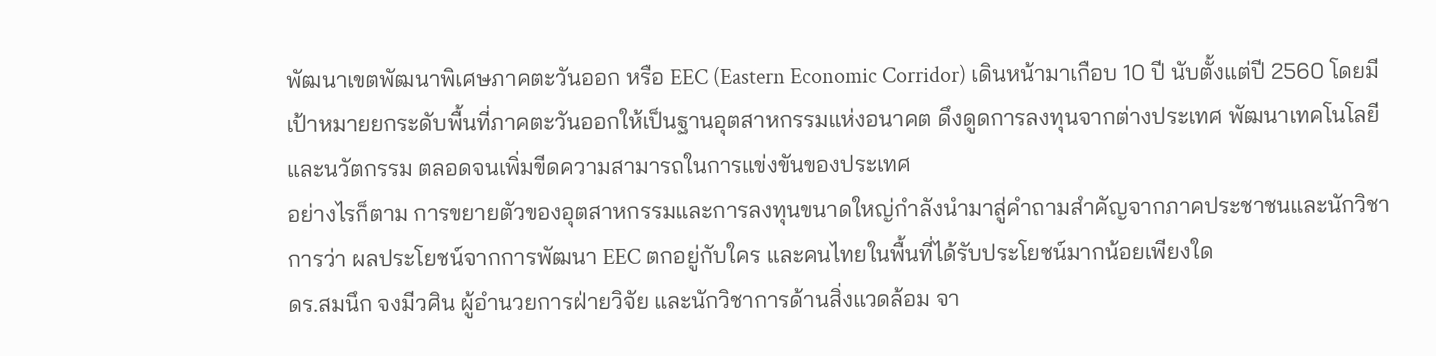พัฒนาเขตพัฒนาพิเศษภาคตะวันออก หรือ EEC (Eastern Economic Corridor) เดินหน้ามาเกือบ 10 ปี นับตั้งแต่ปี 2560 โดยมีเป้าหมายยกระดับพื้นที่ภาคตะวันออกให้เป็นฐานอุตสาหกรรมแห่งอนาคต ดึงดูดการลงทุนจากต่างประเทศ พัฒนาเทคโนโลยีและนวัตกรรม ตลอดจนเพิ่มขีดความสามารถในการแข่งขันของประเทศ
อย่างไรก็ตาม การขยายตัวของอุตสาหกรรมและการลงทุนขนาดใหญ่กำลังนำมาสู่คำถามสำคัญจากภาคประชาชนและนักวิชาการว่า ผลประโยชน์จากการพัฒนา EEC ตกอยู่กับใคร และคนไทยในพื้นที่ได้รับประโยชน์มากน้อยเพียงใด
ดร.สมนึก จงมีวศิน ผู้อำนวยการฝ่ายวิจัย และนักวิชาการด้านสิ่งแวดล้อม จา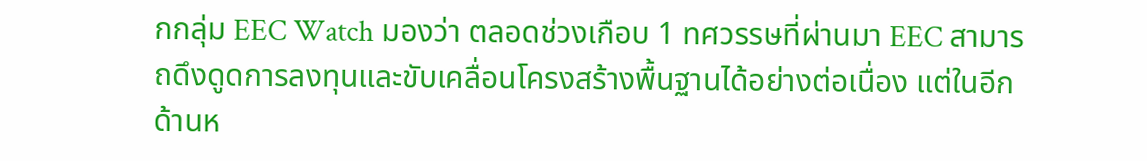กกลุ่ม EEC Watch มองว่า ตลอดช่วงเกือบ 1 ทศวรรษที่ผ่านมา EEC สามารถดึงดูดการลงทุนและขับเคลื่อนโครงสร้างพื้นฐานได้อย่างต่อเนื่อง แต่ในอีกด้านห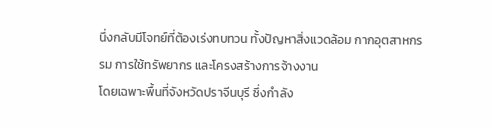นึ่งกลับมีโจทย์ที่ต้องเร่งทบทวน ทั้งปัญหาสิ่งแวดล้อม กากอุตสาหกรรม การใช้ทรัพยากร และโครงสร้างการจ้างงาน
โดยเฉพาะพื้นที่จังหวัดปราจีนบุรี ซึ่งกำลัง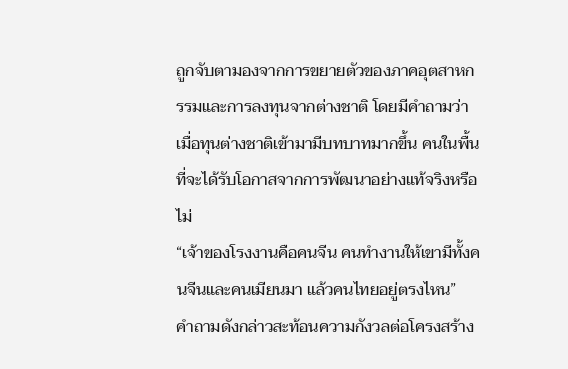ถูกจับตามองจากการขยายตัวของภาคอุตสาหกรรมและการลงทุนจากต่างชาติ โดยมีคำถามว่า เมื่อทุนต่างชาติเข้ามามีบทบาทมากขึ้น คนในพื้นที่จะได้รับโอกาสจากการพัฒนาอย่างแท้จริงหรือไม่
“เจ้าของโรงงานคือคนจีน คนทำงานให้เขามีทั้งคนจีนและคนเมียนมา แล้วคนไทยอยู่ตรงไหน”
คำถามดังกล่าวสะท้อนความกังวลต่อโครงสร้าง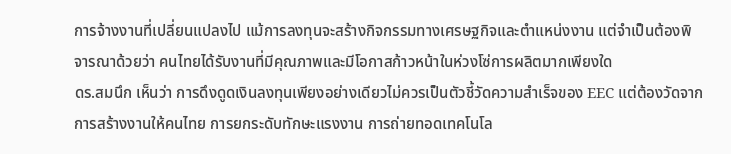การจ้างงานที่เปลี่ยนแปลงไป แม้การลงทุนจะสร้างกิจกรรมทางเศรษฐกิจและตำแหน่งงาน แต่จำเป็นต้องพิจารณาด้วยว่า คนไทยได้รับงานที่มีคุณภาพและมีโอกาสก้าวหน้าในห่วงโซ่การผลิตมากเพียงใด
ดร.สมนึก เห็นว่า การดึงดูดเงินลงทุนเพียงอย่างเดียวไม่ควรเป็นตัวชี้วัดความสำเร็จของ EEC แต่ต้องวัดจากการสร้างงานให้คนไทย การยกระดับทักษะแรงงาน การถ่ายทอดเทคโนโล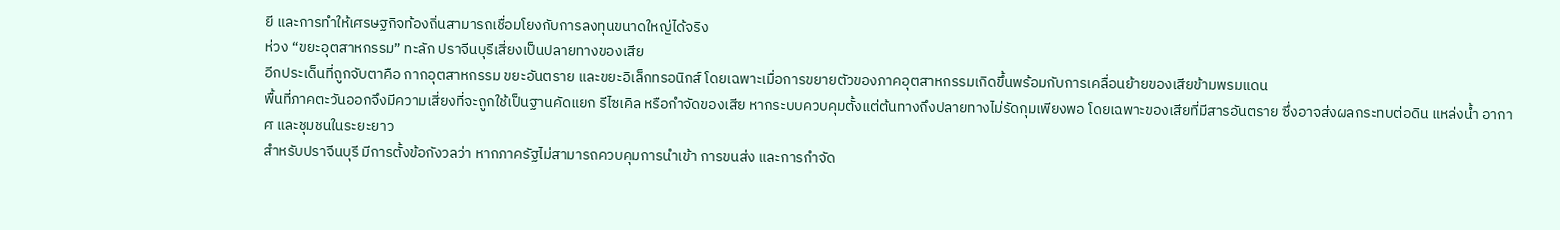ยี และการทำให้เศรษฐกิจท้องถิ่นสามารถเชื่อมโยงกับการลงทุนขนาดใหญ่ได้จริง
ห่วง “ขยะอุตสาหกรรม” ทะลัก ปราจีนบุรีเสี่ยงเป็นปลายทางของเสีย
อีกประเด็นที่ถูกจับตาคือ กากอุตสาหกรรม ขยะอันตราย และขยะอิเล็กทรอนิกส์ โดยเฉพาะเมื่อการขยายตัวของภาคอุตสาหกรรมเกิดขึ้นพร้อมกับการเคลื่อนย้ายของเสียข้ามพรมแดน
พื้นที่ภาคตะวันออกจึงมีความเสี่ยงที่จะถูกใช้เป็นฐานคัดแยก รีไซเคิล หรือกำจัดของเสีย หากระบบควบคุมตั้งแต่ต้นทางถึงปลายทางไม่รัดกุมเพียงพอ โดยเฉพาะของเสียที่มีสารอันตราย ซึ่งอาจส่งผลกระทบต่อดิน แหล่งน้ำ อากาศ และชุมชนในระยะยาว
สำหรับปราจีนบุรี มีการตั้งข้อกังวลว่า หากภาครัฐไม่สามารถควบคุมการนำเข้า การขนส่ง และการกำจัด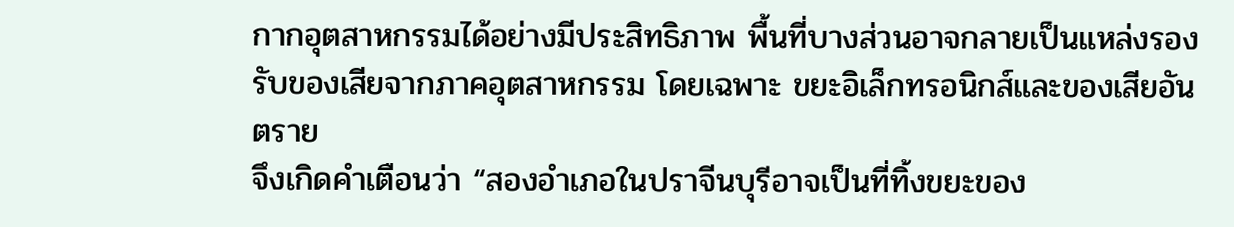กากอุตสาหกรรมได้อย่างมีประสิทธิภาพ พื้นที่บางส่วนอาจกลายเป็นแหล่งรองรับของเสียจากภาคอุตสาหกรรม โดยเฉพาะ ขยะอิเล็กทรอนิกส์และของเสียอันตราย
จึงเกิดคำเตือนว่า “สองอำเภอในปราจีนบุรีอาจเป็นที่ทิ้งขยะของ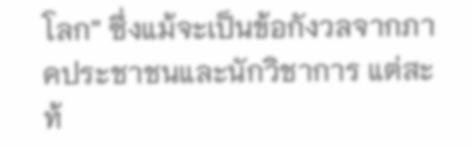โลก” ซึ่งแม้จะเป็นข้อกังวลจากภาคประชาชนและนักวิชาการ แต่สะท้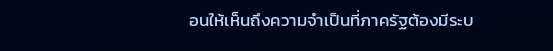อนให้เห็นถึงความจำเป็นที่ภาครัฐต้องมีระบ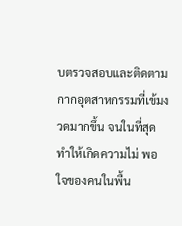บตรวจสอบและติดตามกากอุตสาหกรรมที่เข้มงวดมากขึ้น จนในที่สุดทำให้เกิดความไม่ พอใจของคนในพื้น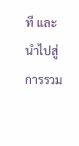ที และนำไปสู่ การรวม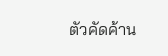ตัวคัดค้าน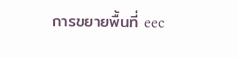การขยายพื้นที่ eec